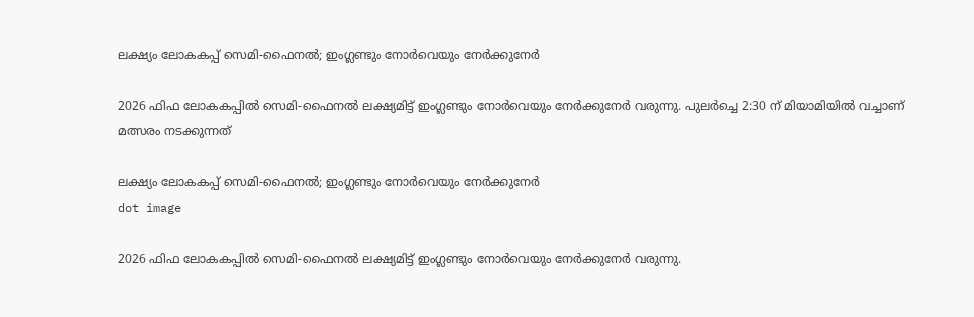ലക്ഷ്യം ലോകകപ്പ് സെമി-ഫൈനൽ; ഇംഗ്ലണ്ടും നോർവെയും നേർക്കുനേർ

2026 ഫിഫ ലോകകപ്പിൽ സെമി-ഫൈനൽ ലക്ഷ്യമിട്ട് ഇംഗ്ലണ്ടും നോർവെയും നേർക്കുനേർ വരുന്നു. പുലർച്ചെ 2:30 ന് മിയാമിയിൽ വച്ചാണ് മത്സരം നടക്കുന്നത്

ലക്ഷ്യം ലോകകപ്പ് സെമി-ഫൈനൽ; ഇംഗ്ലണ്ടും നോർവെയും നേർക്കുനേർ
dot image

2026 ഫിഫ ലോകകപ്പിൽ സെമി-ഫൈനൽ ലക്ഷ്യമിട്ട് ഇംഗ്ലണ്ടും നോർവെയും നേർക്കുനേർ വരുന്നു.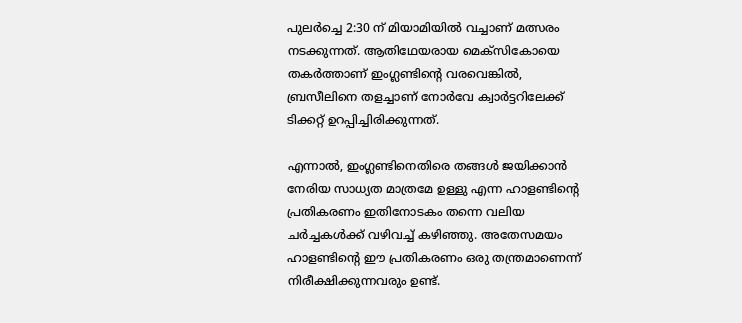പുലർച്ചെ 2:30 ന് മിയാമിയിൽ വച്ചാണ് മത്സരം നടക്കുന്നത്. ആതിഥേയരായ മെക്സികോയെ തകർത്താണ് ഇംഗ്ലണ്ടിന്റെ വരവെങ്കിൽ, ബ്രസീലിനെ തളച്ചാണ് നോർവേ ക്വാർട്ടറിലേക്ക് ടിക്കറ്റ് ഉറപ്പിച്ചിരിക്കുന്നത്.

എന്നാൽ, ഇംഗ്ലണ്ടിനെതിരെ തങ്ങൾ ജയിക്കാൻ നേരിയ സാധ്യത മാത്രമേ ഉള്ളു എന്ന ഹാളണ്ടിന്റെ പ്രതികരണം ഇതിനോടകം തന്നെ വലിയ ചർച്ചകൾക്ക് വഴിവച്ച് കഴിഞ്ഞു. അതേസമയം ഹാളണ്ടിന്റെ ഈ പ്രതികരണം ഒരു തന്ത്രമാണെന്ന് നിരീക്ഷിക്കുന്നവരും ഉണ്ട്.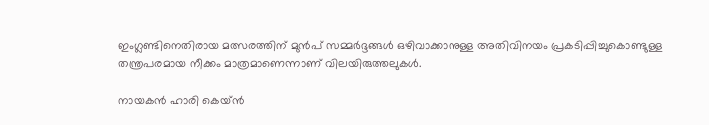ഇംഗ്ലണ്ടിനെതിരായ മത്സരത്തിന് മുൻപ് സമ്മർദ്ദങ്ങൾ ഒഴിവാക്കാനുള്ള അതിവിനയം പ്രകടിപ്പിച്ചുകൊണ്ടുള്ള തന്ത്രപരമായ നീക്കം മാത്രമാണെന്നാണ് വിലയിരുത്തലുകൾ.

നായകൻ ഹാരി കെയ്ൻ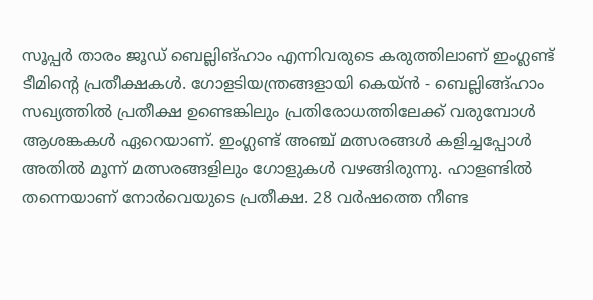സൂപ്പർ താരം ജൂഡ് ബെല്ലിങ്ഹാം എന്നിവരുടെ കരുത്തിലാണ് ഇംഗ്ലണ്ട് ടീമിന്റെ പ്രതീക്ഷകൾ. ഗോളടിയന്ത്രങ്ങളായി കെയ്ൻ - ബെല്ലിങ്ങ്ഹാം സഖ്യത്തിൽ പ്രതീക്ഷ ഉണ്ടെങ്കിലും പ്രതിരോധത്തിലേക്ക് വരുമ്പോൾ ആശങ്കകൾ ഏറെയാണ്. ഇംഗ്ലണ്ട് അഞ്ച് മത്സരങ്ങൾ കളിച്ചപ്പോൾ അതിൽ മൂന്ന് മത്സരങ്ങളിലും ഗോളുകൾ വഴങ്ങിരുന്നു. ഹാളണ്ടിൽ തന്നെയാണ് നോർവെയുടെ പ്രതീക്ഷ. 28 വർഷത്തെ നീണ്ട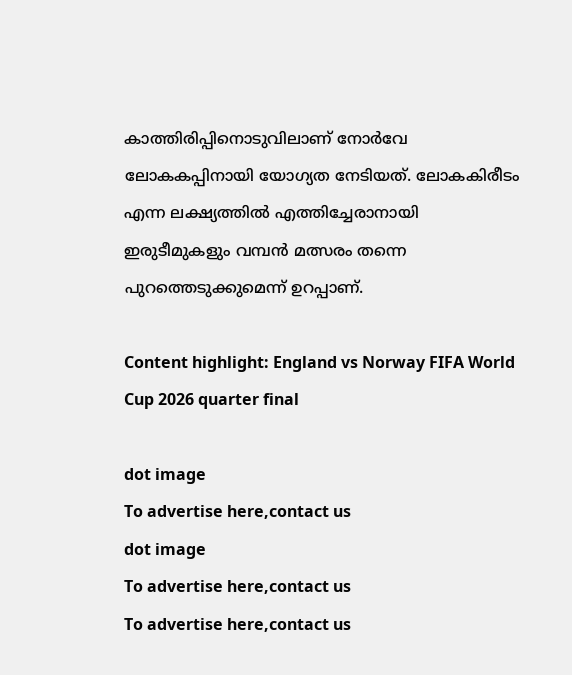കാത്തിരിപ്പിനൊടുവിലാണ് നോർവേ ലോകകപ്പിനായി യോഗ്യത നേടിയത്. ലോകകിരീടം എന്ന ലക്ഷ്യത്തിൽ എത്തിച്ചേരാനായി ഇരുടീമുകളും വമ്പൻ മത്സരം തന്നെ പുറത്തെടുക്കുമെന്ന് ഉറപ്പാണ്.

Content highlight: England vs Norway FIFA World Cup 2026 quarter final

dot image
To advertise here,contact us
dot image
To advertise here,contact us
To advertise here,contact us